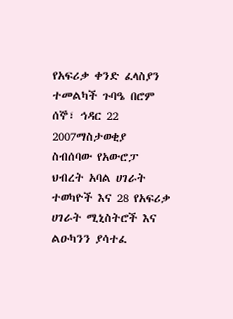የአፍሪቃ ቀንድ ፈላስያን ተመልካች ጉባዔ በሮም
ሰኞ፣ ኅዳር 22 2007ማስታወቂያ
ስብሰባው የአውሮፓ ህብረት አባል ሀገራት ተወካዮች እና 28 የአፍሪቃ ሀገራት ሚኒስትሮች እና ልዑካንን ያሳተፈ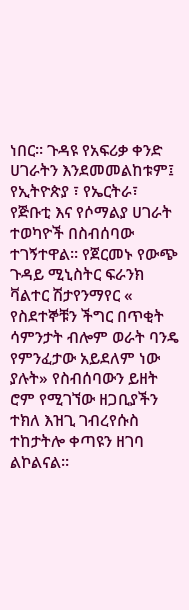ነበር። ጉዳዩ የአፍሪቃ ቀንድ ሀገራትን እንደመመልከቱም፤ የኢትዮጵያ ፣ የኤርትራ፣ የጅቡቲ እና የሶማልያ ሀገራት ተወካዮች በስብሰባው ተገኝተዋል። የጀርመኑ የውጭ ጉዳይ ሚኒስትር ፍራንክ ቫልተር ሽታየንማየር « የስደተኞቹን ችግር በጥቂት ሳምንታት ብሎም ወራት ባንዴ የምንፈታው አይደለም ነው ያሉት» የስብሰባውን ይዘት ሮም የሚገኘው ዘጋቢያችን ተክለ እዝጊ ገብረየሱስ ተከታትሎ ቀጣዩን ዘገባ ልኮልናል።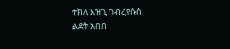ተክለ እዝጊ ገብረየሱስ
ልደት አበበ